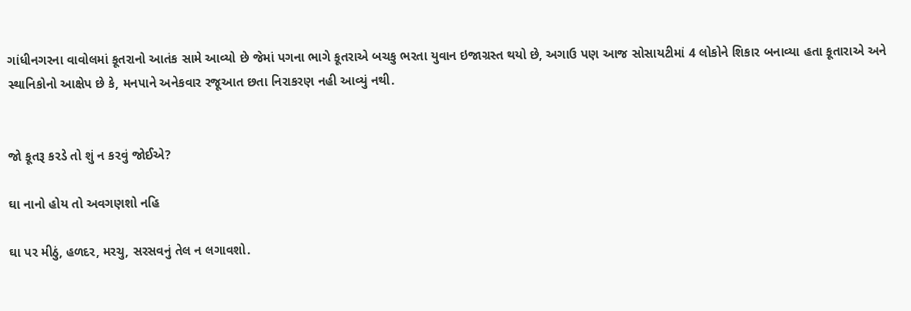ગાંધીનગરના વાવોલમાં કૂતરાનો આતંક સામે આવ્યો છે જેમાં પગના ભાગે કૂતરાએ બચકુ ભરતા યુવાન ઇજાગ્રસ્ત થયો છે, અગાઉ પણ આજ સોસાયટીમાં 4 લોકોને શિકાર બનાવ્યા હતા કૂતારાએ અને સ્થાનિકોનો આક્ષેપ છે કે, મનપાને અનેકવાર રજૂઆત છતા નિરાકરણ નહી આવ્યું નથી.


જો કૂતરૂ કરડે તો શું ન કરવું જોઈએ?

ઘા નાનો હોય તો અવગણશો નહિ

ઘા પર મીઠું, હળદર, મરચુ, સરસવનું તેલ ન લગાવશો.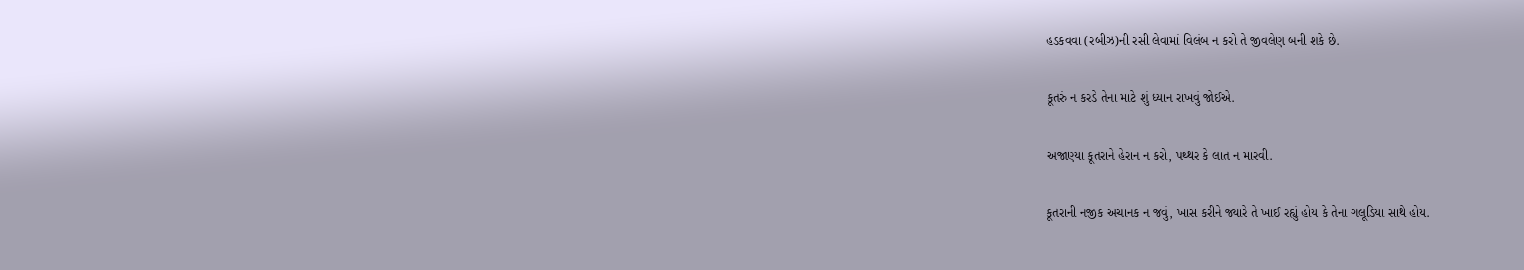હડકવવા (રબીઝ)ની રસી લેવામાં વિલંબ ન કરો તે જીવલેણ બની શકે છે.

કૂતરું ન કરડે તેના માટે શું ધ્યાન રાખવું જોઈએ.

અજાણ્યા કૂતરાને હેરાન ન કરો, પથ્થર કે લાત ન મારવી.

કૂતરાની નજીક અચાનક ન જવું, ખાસ કરીને જ્યારે તે ખાઈ રહ્યું હોય કે તેના ગલૂડિયા સાથે હોય.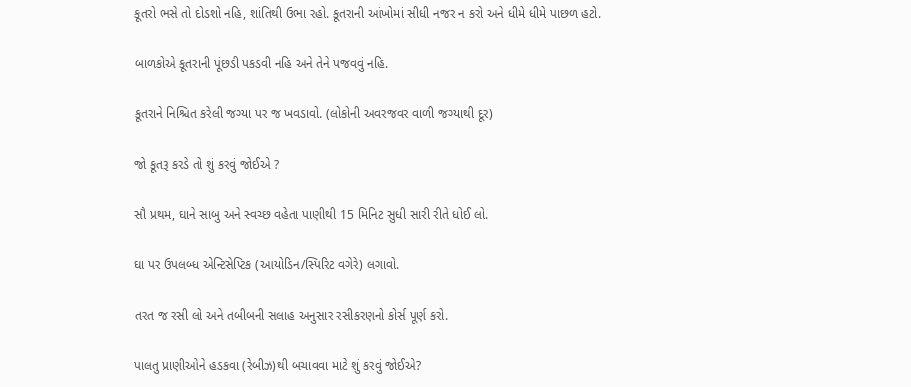કૂતરો ભસે તો દોડશો નહિ, શાંતિથી ઉભા રહો. કૂતરાની આંખોમાં સીધી નજર ન કરો અને ધીમે ધીમે પાછળ હટો.

બાળકોએ કૂતરાની પૂંછડી પકડવી નહિ અને તેને પજવવું નહિ.

કૂતરાને નિશ્ચિત કરેલી જગ્યા પર જ ખવડાવો. (લોકોની અવરજવર વાળી જગ્યાથી દૂર)

જો કૂતરૂ કરડે તો શું કરવું જોઈએ ?

સૌ પ્રથમ, ઘાને સાબુ અને સ્વચ્છ વહેતા પાણીથી 15 મિનિટ સુધી સારી રીતે ધોઈ લો.

ઘા પર ઉપલબ્ધ એન્ટિસેપ્ટિક (આયોડિન/સ્પિરિટ વગેરે) લગાવો.

તરત જ રસી લો અને તબીબની સલાહ અનુસાર રસીકરણનો કોર્સ પૂર્ણ કરો.

પાલતુ પ્રાણીઓને હડકવા (રેબીઝ)થી બચાવવા માટે શું કરવું જોઈએ?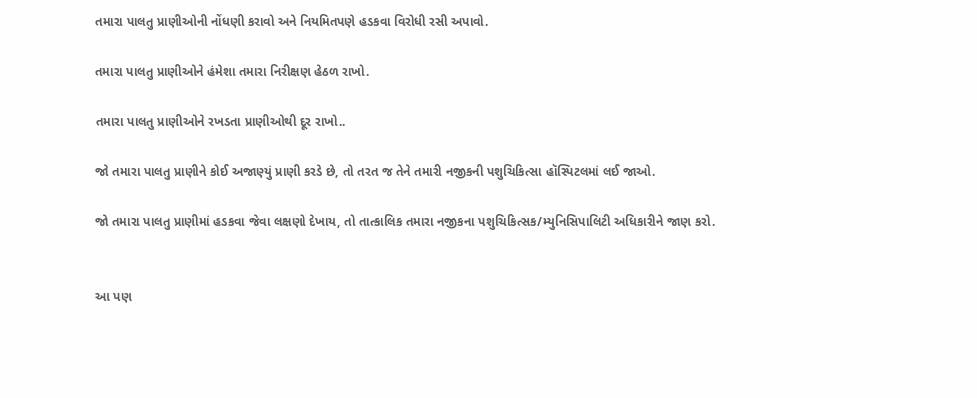તમારા પાલતુ પ્રાણીઓની નોંધણી કરાવો અને નિયમિતપણે હડકવા વિરોધી રસી અપાવો.

તમારા પાલતુ પ્રાણીઓને હંમેશા તમારા નિરીક્ષણ હેઠળ રાખો.

તમારા પાલતુ પ્રાણીઓને રખડતા પ્રાણીઓથી દૂર રાખો..

જો તમારા પાલતુ પ્રાણીને કોઈ અજાણ્યું પ્રાણી કરડે છે, તો તરત જ તેને તમારી નજીકની પશુચિકિત્સા હૉસ્પિટલમાં લઈ જાઓ.

જો તમારા પાલતુ પ્રાણીમાં હડકવા જેવા લક્ષણો દેખાય, તો તાત્કાલિક તમારા નજીકના પશુચિકિત્સક/મ્યુનિસિપાલિટી અધિકારીને જાણ કરો.


આ પણ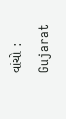વાંચો : Gujarat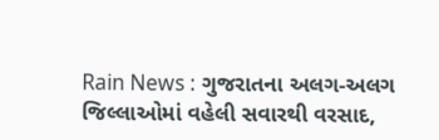Rain News : ગુજરાતના અલગ-અલગ જિલ્લાઓમાં વહેલી સવારથી વરસાદ,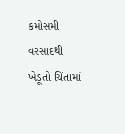કમોસમી વરસાદથી ખેડૂતો ચિંતામાં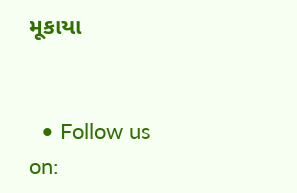મૂકાયા


  • Follow us on: